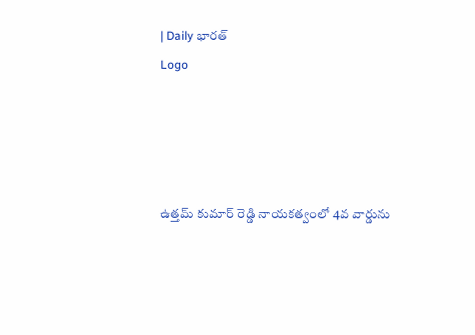| Daily భారత్
Logo




ఉత్తమ్ కుమార్ రెడ్డి నాయకత్వంలో 4వ వార్డును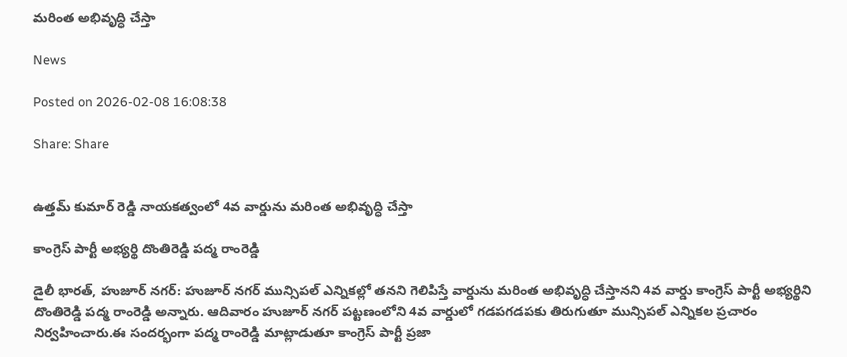మరింత అభివృద్ధి చేస్తా

News

Posted on 2026-02-08 16:08:38

Share: Share


ఉత్తమ్ కుమార్ రెడ్డి నాయకత్వంలో 4వ వార్డును మరింత అభివృద్ధి చేస్తా

కాంగ్రెస్ పార్టీ అభ్యర్థి దొంతిరెడ్డి పద్మ రాంరెడ్డి

డైలీ భారత్, హుజూర్ నగర్: హుజూర్ నగర్ మున్సిపల్ ఎన్నికల్లో తనని గెలిపిస్తే వార్డును మరింత అభివృద్ధి చేస్తానని 4వ వార్డు కాంగ్రెస్ పార్టీ అభ్యర్థిని దొంతిరెడ్డి పద్మ రాంరెడ్డి అన్నారు. ఆదివారం హుజూర్ నగర్ పట్టణంలోని 4వ వార్డులో గడపగడపకు తిరుగుతూ మున్సిపల్ ఎన్నికల ప్రచారం నిర్వహించారు.ఈ సందర్భంగా పద్మ రాంరెడ్డి మాట్లాడుతూ కాంగ్రెస్ పార్టీ ప్రజా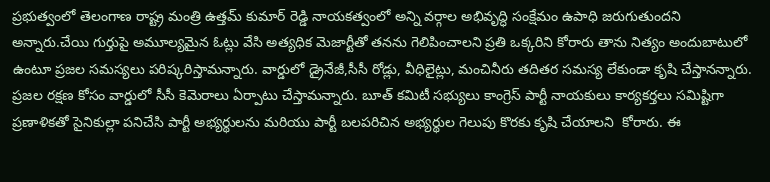ప్రభుత్వంలో తెలంగాణ రాష్ట్ర మంత్రి ఉత్తమ్ కుమార్ రెడ్డి నాయకత్వంలో అన్ని వర్గాల అభివృద్ధి సంక్షేమం ఉపాధి జరుగుతుందని అన్నారు.చేయి గుర్తుపై అమూల్యమైన ఓట్లు వేసి అత్యధిక మెజార్టీతో తనను గెలిపించాలని ప్రతి ఒక్కరిని కోరారు తాను నిత్యం అందుబాటులో ఉంటూ ప్రజల సమస్యలు పరిష్కరిస్తామన్నారు. వార్డులో డ్రైనేజీ,సీసీ రోడ్లు, వీధిలైట్లు, మంచినీరు తదితర సమస్య లేకుండా కృషి చేస్తానన్నారు. ప్రజల రక్షణ కోసం వార్డులో సీసీ కెమెరాలు ఏర్పాటు చేస్తామన్నారు. బూత్ కమిటీ సభ్యులు కాంగ్రెస్ పార్టీ నాయకులు కార్యకర్తలు సమిష్టిగా ప్రణాళికతో సైనికుల్లా పనిచేసి పార్టీ అభ్యర్థులను మరియు పార్టీ బలపరిచిన అభ్యర్థుల గెలుపు కొరకు కృషి చేయాలని  కోరారు. ఈ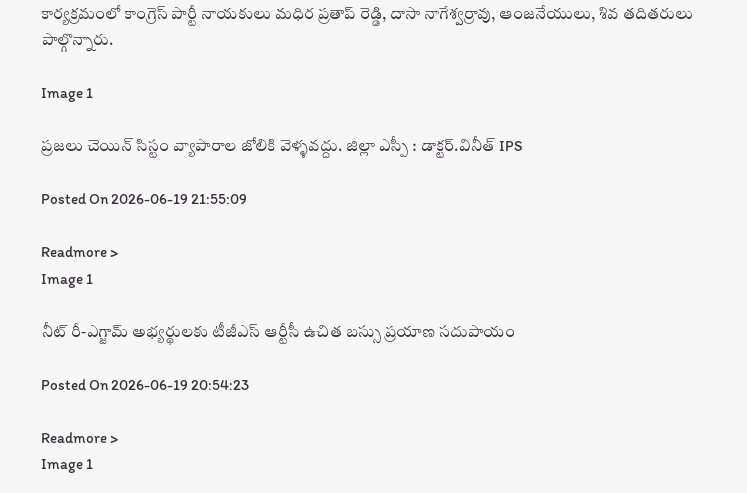కార్యక్రమంలో కాంగ్రెస్ పార్టీ నాయకులు మధిర ప్రతాప్ రెడ్డి, దాసా నాగేశ్వర్రావు, ఆంజనేయులు, శివ తదితరులు పాల్గొన్నారు.

Image 1

ప్రజలు చెయిన్ సిస్టం వ్యాపారాల జోలికి వెళ్ళవద్దు. జిల్లా ఎస్పీ : డాక్టర్.వినీత్ IPS

Posted On 2026-06-19 21:55:09

Readmore >
Image 1

నీట్ రీ-ఎగ్జామ్ అభ్యర్థులకు టీజీఎస్ ఆర్టీసీ ఉచిత బస్సు ప్రయాణ సదుపాయం

Posted On 2026-06-19 20:54:23

Readmore >
Image 1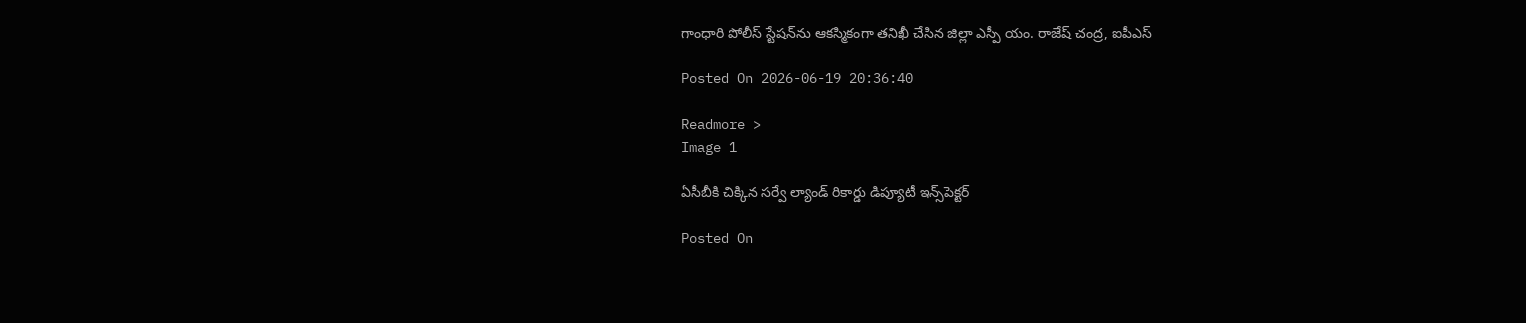గాంధారి పోలీస్ స్టేషన్‌ను ఆకస్మికంగా తనిఖీ చేసిన జిల్లా ఎస్పీ యం. రాజేష్ చంద్ర, ఐపీఎస్

Posted On 2026-06-19 20:36:40

Readmore >
Image 1

ఏసీబీకి చిక్కిన సర్వే ల్యాండ్‌ రికార్డు డిప్యూటీ ఇన్స్‌పెక్టర్‌

Posted On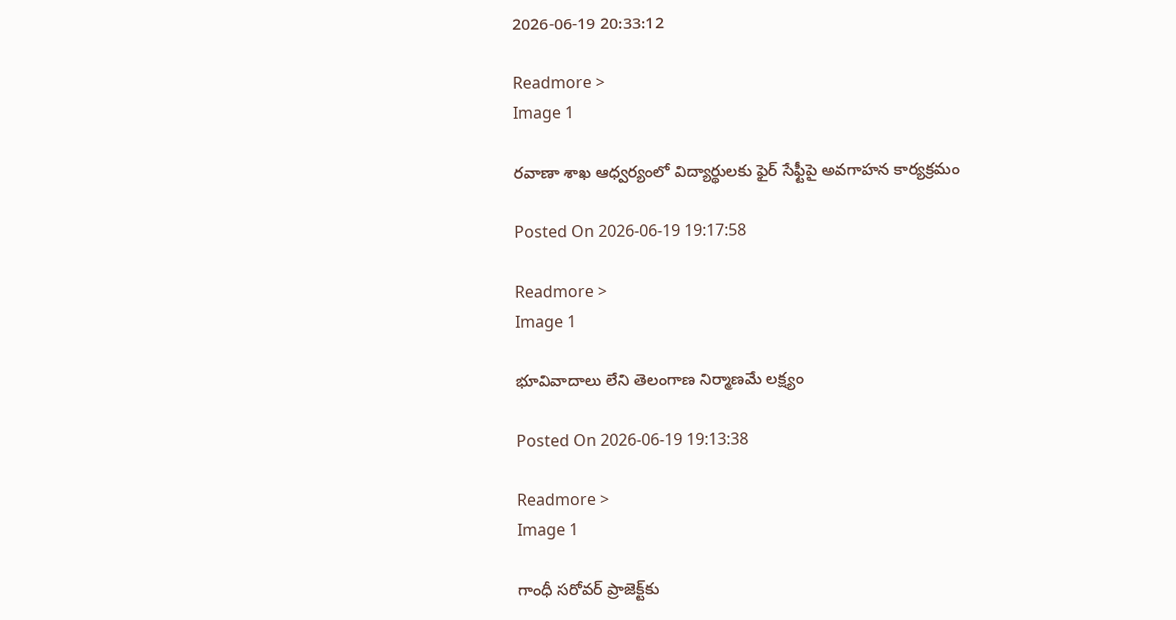2026-06-19 20:33:12

Readmore >
Image 1

రవాణా శాఖ ఆధ్వర్యంలో విద్యార్థులకు ఫైర్ సేఫ్టీపై అవగాహన కార్యక్రమం

Posted On 2026-06-19 19:17:58

Readmore >
Image 1

భూవివాదాలు లేని తెలంగాణ నిర్మాణ‌మే లక్ష్యం

Posted On 2026-06-19 19:13:38

Readmore >
Image 1

గాంధీ సరోవర్‌ ప్రాజెక్ట్‌కు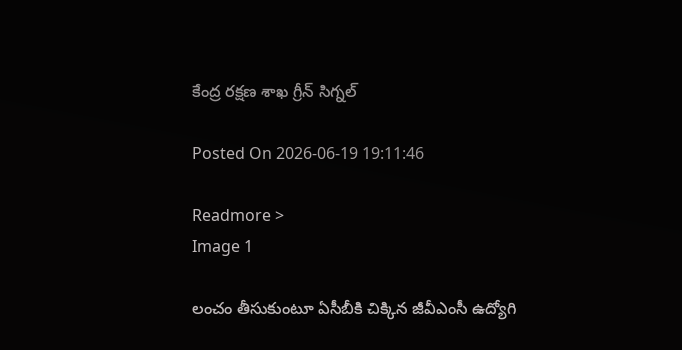కేంద్ర రక్షణ శాఖ గ్రీన్ సిగ్నల్

Posted On 2026-06-19 19:11:46

Readmore >
Image 1

లంచం తీసుకుంటూ ఏసీబీకి చిక్కిన జీవీఎంసీ ఉద్యోగి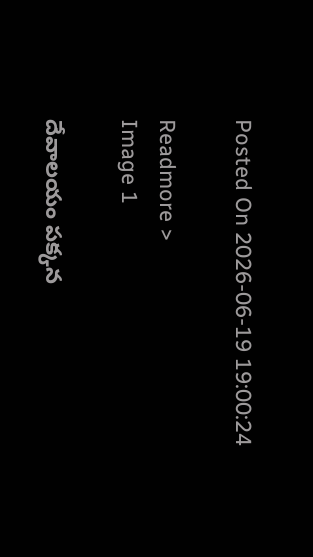Posted On 2026-06-19 19:00:24

Readmore >
Image 1

దేవాలయం పక్కన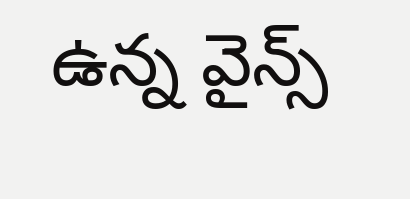ఉన్న వైన్స్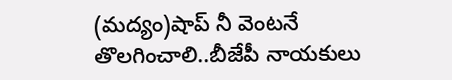(మద్యం)షాప్ నీ వెంటనే తొలగించాలి..బీజేపీ నాయకులు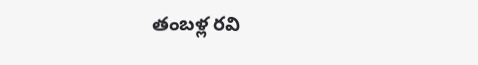తంబళ్ల రవి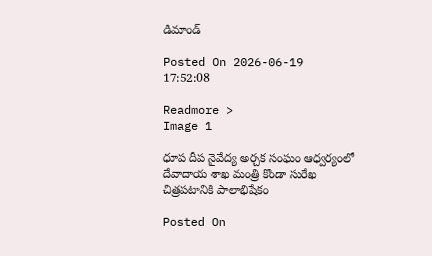డిమాండ్

Posted On 2026-06-19 17:52:08

Readmore >
Image 1

ధూప దీప నైవేద్య అర్చక సంఘం ఆధ్వర్యంలో దేవాదాయ శాఖ మంత్రి కొండా సురేఖ చిత్రపటానికి పాలాభిషేకం

Posted On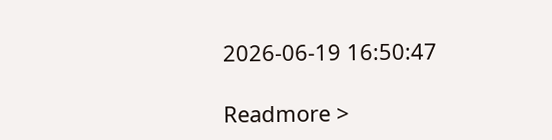2026-06-19 16:50:47

Readmore >